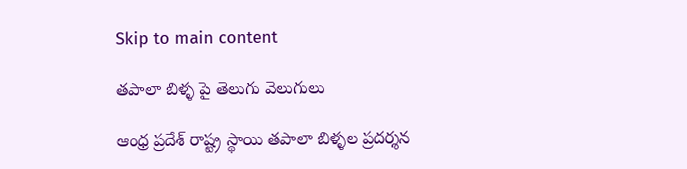Skip to main content

తపాలా బిళ్ళ పై తెలుగు వెలుగులు

ఆంధ్ర ప్రదేశ్ రాష్ట్ర స్థాయి తపాలా బిళ్ళల ప్రదర్శన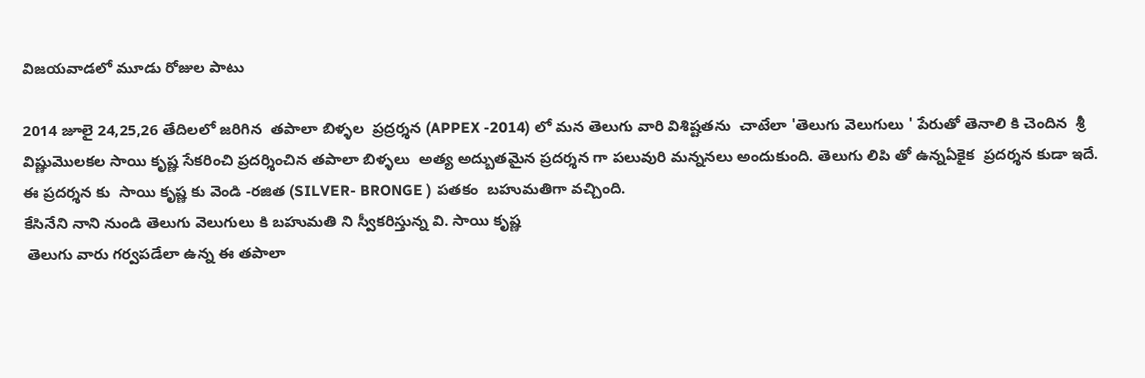విజయవాడలో మూడు రోజుల పాటు

2014 జూలై 24,25,26 తేదిలలో జరిగిన  తపాలా బిళ్ళల  ప్రద్రర్శన (APPEX -2014) లో మన తెలుగు వారి విశిష్టతను  చాటేలా 'తెలుగు వెలుగులు ' పేరుతో తెనాలి కి చెందిన  శ్రీ విష్ణుమొలకల సాయి కృష్ణ సేకరించి ప్రదర్శించిన తపాలా బిళ్ళలు  అత్య అద్బుతమైన ప్రదర్శన గా పలువురి మన్ననలు అందుకుంది. తెలుగు లిపి తో ఉన్నఏకైక  ప్రదర్శన కుడా ఇదే. ఈ ప్రదర్శన కు  సాయి కృష్ణ కు వెండి -రజిత (SILVER- BRONGE ) పతకం  బహుమతిగా వచ్చింది.
కేసినేని నాని నుండి తెలుగు వెలుగులు కి బహుమతి ని స్వీకరిస్తున్న వి. సాయి కృష్ణ
 తెలుగు వారు గర్వపడేలా ఉన్న ఈ తపాలా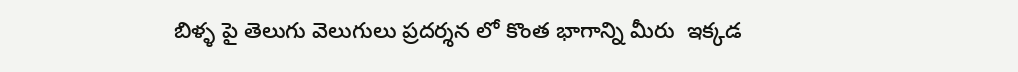బిళ్ళ పై తెలుగు వెలుగులు ప్రదర్శన లో కొంత భాగాన్ని మీరు  ఇక్కడ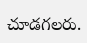చూడగలరు.